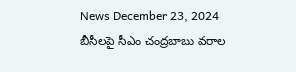News December 23, 2024
బీసీలపై సీఎం చంద్రబాబు వరాల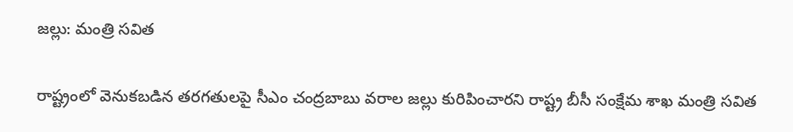జల్లు: మంత్రి సవిత

రాష్ట్రంలో వెనుకబడిన తరగతులపై సీఎం చంద్రబాబు వరాల జల్లు కురిపించారని రాష్ట్ర బీసీ సంక్షేమ శాఖ మంత్రి సవిత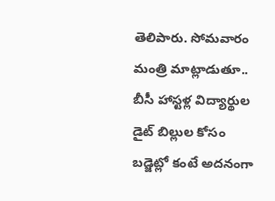తెలిపారు. సోమవారం మంత్రి మాట్లాడుతూ.. బీసీ హాస్టళ్ల విద్యార్థుల డైట్ బిల్లుల కోసం బడ్జెట్లో కంటే అదనంగా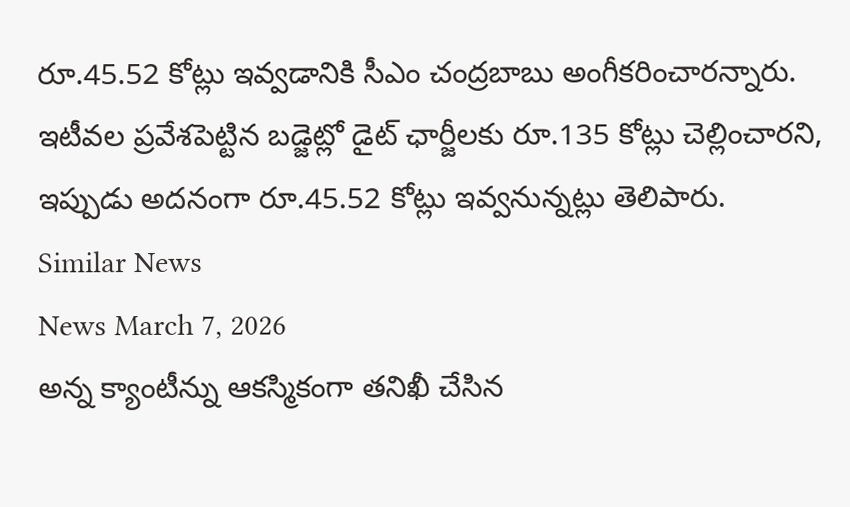రూ.45.52 కోట్లు ఇవ్వడానికి సీఎం చంద్రబాబు అంగీకరించారన్నారు. ఇటీవల ప్రవేశపెట్టిన బడ్జెట్లో డైట్ ఛార్జీలకు రూ.135 కోట్లు చెల్లించారని, ఇప్పుడు అదనంగా రూ.45.52 కోట్లు ఇవ్వనున్నట్లు తెలిపారు.
Similar News
News March 7, 2026
అన్న క్యాంటీన్ను ఆకస్మికంగా తనిఖీ చేసిన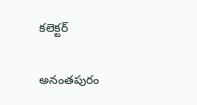కలెక్టర్

అనంతపురం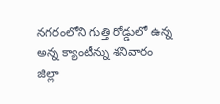నగరంలోని గుత్తి రోడ్డులో ఉన్న అన్న క్యాంటీన్ను శనివారం జిల్లా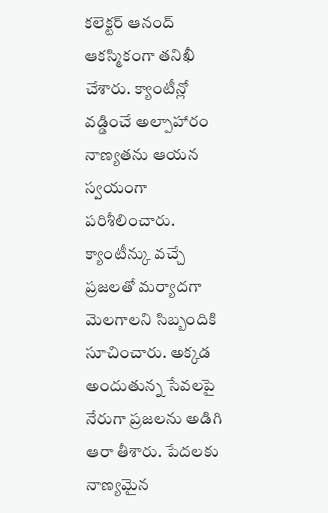కలెక్టర్ ఆనంద్ ఆకస్మికంగా తనిఖీ చేశారు. క్యాంటీన్లో వడ్డించే అల్పాహారం నాణ్యతను ఆయన స్వయంగా పరిశీలించారు. క్యాంటీన్కు వచ్చే ప్రజలతో మర్యాదగా మెలగాలని సిబ్బందికి సూచించారు. అక్కడ అందుతున్న సేవలపై నేరుగా ప్రజలను అడిగి ఆరా తీశారు. పేదలకు నాణ్యమైన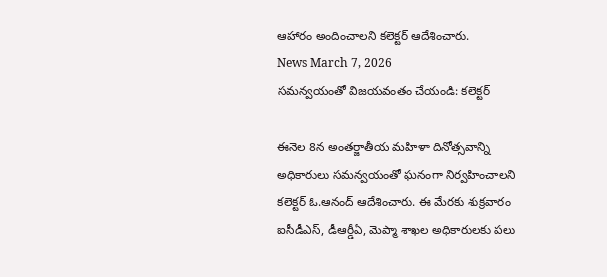ఆహారం అందించాలని కలెక్టర్ ఆదేశించారు.
News March 7, 2026
సమన్వయంతో విజయవంతం చేయండి: కలెక్టర్

ఈనెల 8న అంతర్జాతీయ మహిళా దినోత్సవాన్ని అధికారులు సమన్వయంతో ఘనంగా నిర్వహించాలని కలెక్టర్ ఓ.ఆనంద్ ఆదేశించారు. ఈ మేరకు శుక్రవారం ఐసీడీఎస్, డీఆర్డీఏ, మెప్మా శాఖల అధికారులకు పలు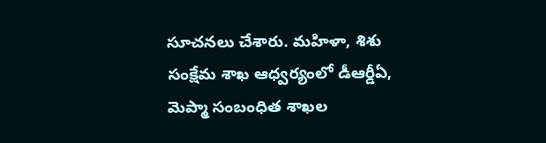సూచనలు చేశారు. మహిళా, శిశు సంక్షేమ శాఖ ఆధ్వర్యంలో డీఆర్డీఏ, మెప్మా సంబంధిత శాఖల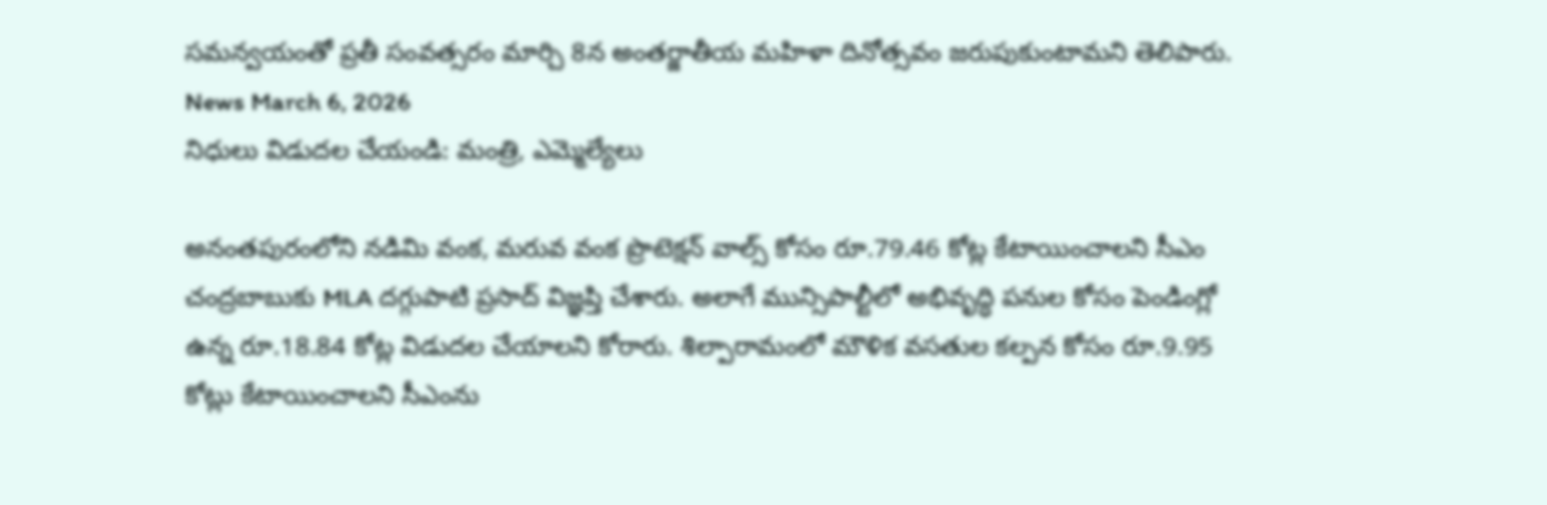సమన్వయంతో ప్రతీ సంవత్సరం మార్చి 8న అంతర్జాతీయ మహిళా దినోత్సవం జరుపుకుంటామని తెలిపారు.
News March 6, 2026
నిధులు విడుదల చేయండి: మంత్రి, ఎమ్మెల్యేలు

అనంతపురంలోని నడిమి వంక, మరువ వంక ప్రొటెక్షన్ వాల్స్ కోసం రూ.79.46 కోట్ల కేటాయించాలని సీఎం చంద్రబాబుకు MLA దగ్గుపాటి ప్రసాద్ విజ్ఞప్తి చేశారు. అలాగే మున్సిపాల్టీలో అభివృద్ధి పనుల కోసం పెండింగ్లో ఉన్న రూ.18.84 కోట్ల విడుదల చేయాలని కోరారు. శిల్పారామంలో మౌళిక వసతుల కల్పన కోసం రూ.9.95 కోట్లు కేటాయించాలని సీఎంను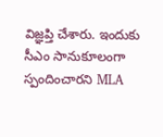విజ్ఞప్తి చేశారు. ఇందుకు సీఎం సానుకూలంగా స్పందించారని MLA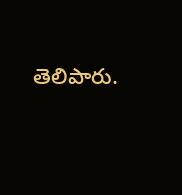తెలిపారు.